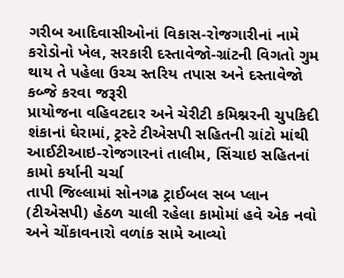ગરીબ આદિવાસીઓનાં વિકાસ-રોજગારીનાં નામે કરોડોનો ખેલ, સરકારી દસ્તાવેજો-ગ્રાંટની વિગતો ગુમ થાય તે પહેલા ઉચ્ચ સ્તરિય તપાસ અને દસ્તાવેજો કબ્જે કરવા જરૂરી
પ્રાયોજના વહિવટદાર અને ચેરીટી કમિશ્નરની ચુપકિદી શંકાનાં ઘેરામાં, ટ્રસ્ટે ટીએસપી સહિતની ગ્રાંટો માંથી આઈટીઆઇ-રોજગારનાં તાલીમ, સિંચાઇ સહિતનાં કામો કર્યાની ચર્ચા
તાપી જિલ્લામાં સોનગઢ ટ્રાઈબલ સબ પ્લાન (ટીએસપી) હેઠળ ચાલી રહેલા કામોમાં હવે એક નવો અને ચોંકાવનારો વળાંક સામે આવ્યો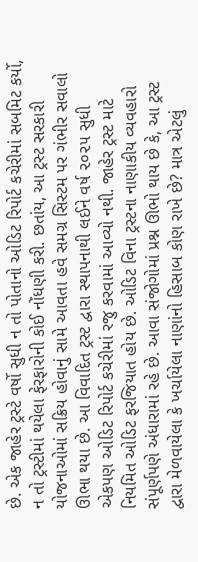છે. એક જાહેર ટ્રસ્ટે વર્ષો સુધી ન તો પોતાનો ઓડિટ રિપોર્ટ કચેરીમાં સબમિટ કર્યો, ન તો ટ્રસ્ટીમાં થયેલા ફેરફારોની કોઈ નોંધણી કરી. છતાંય, આ ટ્રસ્ટ સરકારી યોજનાઓમાં સક્રિય હોવાનું સામે આવતા હવે સમગ્ર સિસ્ટમ પર ગંભીર સવાલો ઊભા થયા છે. આ વિવાદિત ટ્રસ્ટ દ્વારા સ્થાપનાથી લઈને વર્ષ ૨૦૨૫ સુધી એકપણ ઓડિટ રિપોર્ટ કચેરીમાં રજુ કરવામાં આવ્યો નથી. જાહેર ટ્રસ્ટ માટે નિયમિત ઓડિટ ફરજિયાત હોય છે. ઓડિટ વિના ટ્રસ્ટના નાણાકીય વ્યવહારો સંપૂર્ણપણે અંધારામાં રહે છે. આવા સંજોગોમાં પ્રશ્ન ઊભો થાય છે કે, આ ટ્રસ્ટ દ્વારા મેળવાયેલા કે ખર્ચાયેલા નાણાંનો હિસાબ કોણ રાખે છે? માત્ર એટલું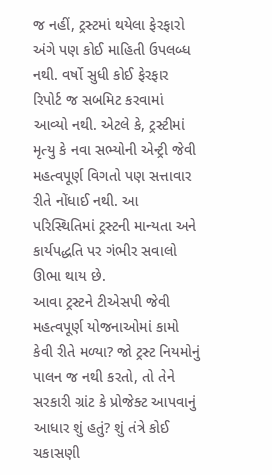જ નહીં, ટ્રસ્ટમાં થયેલા ફેરફારો અંગે પણ કોઈ માહિતી ઉપલબ્ધ નથી. વર્ષો સુધી કોઈ ફેરફાર રિપોર્ટ જ સબમિટ કરવામાં આવ્યો નથી. એટલે કે, ટ્રસ્ટીમાં મૃત્યુ કે નવા સભ્યોની એન્ટ્રી જેવી મહત્વપૂર્ણ વિગતો પણ સત્તાવાર રીતે નોંધાઈ નથી. આ પરિસ્થિતિમાં ટ્રસ્ટની માન્યતા અને કાર્યપદ્ધતિ પર ગંભીર સવાલો ઊભા થાય છે.
આવા ટ્રસ્ટને ટીએસપી જેવી મહત્વપૂર્ણ યોજનાઓમાં કામો કેવી રીતે મળ્યા? જો ટ્રસ્ટ નિયમોનું પાલન જ નથી કરતો, તો તેને સરકારી ગ્રાંટ કે પ્રોજેક્ટ આપવાનું આધાર શું હતું? શું તંત્રે કોઈ ચકાસણી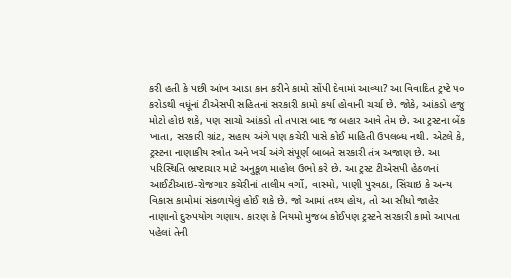કરી હતી કે પછી આંખ આડા કાન કરીને કામો સોંપી દેવામાં આવ્યા? આ વિવાદિત ટ્રષ્ટે ૫૦ કરોડથી વધૂંનાં ટીએસપી સહિતનાં સરકારી કામો કર્યા હોવાની ચર્ચા છે. જોકે, આંકડો હજુ મોટો હોઇ શકે, પણ સાચો આંકડો તો તપાસ બાદ જ બહાર આવે તેમ છે. આ ટ્રસ્ટના બેંક ખાતા, સરકારી ગ્રાંટ, સહાય અંગે પણ કચેરી પાસે કોઈ માહિતી ઉપલબ્ધ નથી. એટલે કે, ટ્રસ્ટના નાણાકીય સ્ત્રોત અને ખર્ચ અંગે સંપૂર્ણ બાબતે સરકારી તંત્ર અજાણ છે. આ પરિસ્થિતિ ભ્રષ્ટાચાર માટે અનુકૂળ માહોલ ઉભો કરે છે. આ ટ્રસ્ટ ટીએસપી હેઠળનાં આઈટીઆઇ-રોજગાર કચેરીનાં તાલીમ વર્ગો, વાસ્મો, પાણી પુરવઠા, સિંચાઇ કે અન્ય વિકાસ કામોમાં સંકળાયેલું હોઈ શકે છે. જો આમાં તથ્ય હોય, તો આ સીધો જાહેર નાણાનો દુરુપયોગ ગણાય. કારણ કે નિયમો મુજબ કોઈપણ ટ્રસ્ટને સરકારી કામો આપતા પહેલાં તેની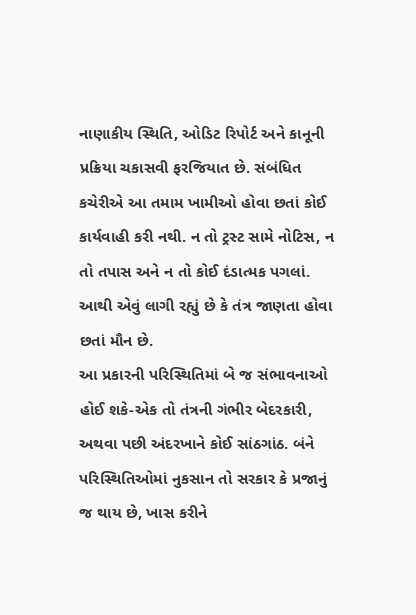નાણાકીય સ્થિતિ, ઓડિટ રિપોર્ટ અને કાનૂની પ્રક્રિયા ચકાસવી ફરજિયાત છે. સંબંધિત કચેરીએ આ તમામ ખામીઓ હોવા છતાં કોઈ કાર્યવાહી કરી નથી. ન તો ટ્રસ્ટ સામે નોટિસ, ન તો તપાસ અને ન તો કોઈ દંડાત્મક પગલાં. આથી એવું લાગી રહ્યું છે કે તંત્ર જાણતા હોવા છતાં મૌન છે.
આ પ્રકારની પરિસ્થિતિમાં બે જ સંભાવનાઓ હોઈ શકે-એક તો તંત્રની ગંભીર બેદરકારી, અથવા પછી અંદરખાને કોઈ સાંઠગાંઠ. બંને પરિસ્થિતિઓમાં નુકસાન તો સરકાર કે પ્રજાનું જ થાય છે, ખાસ કરીને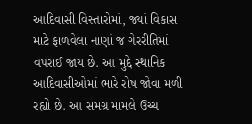આદિવાસી વિસ્તારોમાં, જ્યાં વિકાસ માટે ફાળવેલા નાણાં જ ગેરરીતિમાં વપરાઈ જાય છે. આ મુદ્દે સ્થાનિક આદિવાસીઓમાં ભારે રોષ જોવા મળી રહ્યો છે. આ સમગ્ર મામલે ઉચ્ચ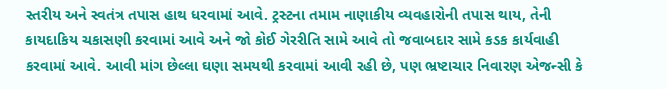સ્તરીય અને સ્વતંત્ર તપાસ હાથ ધરવામાં આવે. ટ્રસ્ટના તમામ નાણાકીય વ્યવહારોની તપાસ થાય, તેની કાયદાકિય ચકાસણી કરવામાં આવે અને જો કોઈ ગેરરીતિ સામે આવે તો જવાબદાર સામે કડક કાર્યવાહી કરવામાં આવે. આવી માંગ છેલ્લા ઘણા સમયથી કરવામાં આવી રહી છે, પણ ભ્રષ્ટાચાર નિવારણ એજન્સી કે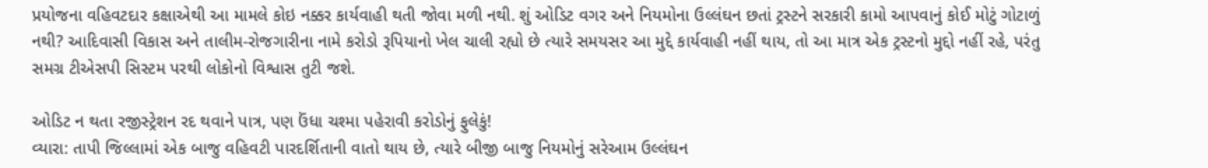પ્રયોજના વહિવટદાર કક્ષાએથી આ મામલે કોઇ નક્કર કાર્યવાહી થતી જોવા મળી નથી. શું ઓડિટ વગર અને નિયમોના ઉલ્લંઘન છતાં ટ્રસ્ટને સરકારી કામો આપવાનું કોઈ મોટું ગોટાળું નથી? આદિવાસી વિકાસ અને તાલીમ-રોજગારીના નામે કરોડો રૂપિયાનો ખેલ ચાલી રહ્યો છે ત્યારે સમયસર આ મુદ્દે કાર્યવાહી નહીં થાય, તો આ માત્ર એક ટ્રસ્ટનો મુદ્દો નહીં રહે, પરંતુ સમગ્ર ટીએસપી સિસ્ટમ પરથી લોકોનો વિશ્વાસ તુટી જશે.

ઓડિટ ન થતા રજીસ્ટ્રેશન રદ થવાને પાત્ર, પણ ઉંધા ચશ્મા પહેરાવી કરોડોનું ફુલેકું!
વ્યારા: તાપી જિલ્લામાં એક બાજુ વહિવટી પારદર્શિતાની વાતો થાય છે, ત્યારે બીજી બાજુ નિયમોનું સરેઆમ ઉલ્લંઘન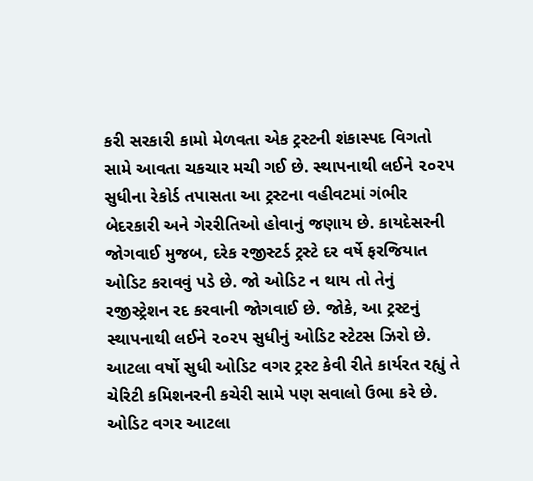કરી સરકારી કામો મેળવતા એક ટ્રસ્ટની શંકાસ્પદ વિગતો સામે આવતા ચકચાર મચી ગઈ છે. સ્થાપનાથી લઈને ૨૦૨૫ સુધીના રેકોર્ડ તપાસતા આ ટ્રસ્ટના વહીવટમાં ગંભીર બેદરકારી અને ગેરરીતિઓ હોવાનું જણાય છે. કાયદેસરની જોગવાઈ મુજબ, દરેક રજીસ્ટર્ડ ટ્રસ્ટે દર વર્ષે ફરજિયાત ઓડિટ કરાવવું પડે છે. જો ઓડિટ ન થાય તો તેનું રજીસ્ટ્રેશન રદ કરવાની જોગવાઈ છે. જોકે, આ ટ્રસ્ટનું સ્થાપનાથી લઈને ૨૦૨૫ સુધીનું ઓડિટ સ્ટેટસ ઝિરો છે. આટલા વર્ષો સુધી ઓડિટ વગર ટ્રસ્ટ કેવી રીતે કાર્યરત રહ્યું તે ચેરિટી કમિશનરની કચેરી સામે પણ સવાલો ઉભા કરે છે. ઓડિટ વગર આટલા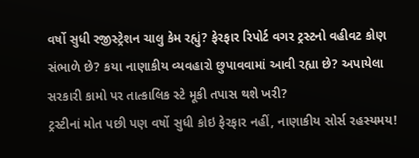વર્ષો સુધી રજીસ્ટ્રેશન ચાલુ કેમ રહ્યું? ફેરફાર રિપોર્ટ વગર ટ્રસ્ટનો વહીવટ કોણ સંભાળે છે? કયા નાણાકીય વ્યવહારો છુપાવવામાં આવી રહ્યા છે? અપાયેલા સરકારી કામો પર તાત્કાલિક સ્ટે મૂકી તપાસ થશે ખરી?
ટ્રસ્ટીનાં મોત પછી પણ વર્ષો સુધી કોઇ ફેરફાર નહીં, નાણાકીય સોર્સ રહસ્યમય!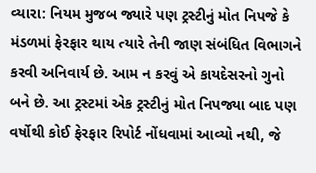વ્યારા: નિયમ મુજબ જ્યારે પણ ટ્રસ્ટીનું મોત નિપજે કે મંડળમાં ફેરફાર થાય ત્યારે તેની જાણ સંબંધિત વિભાગને કરવી અનિવાર્ય છે. આમ ન કરવું એ કાયદેસરનો ગુનો બને છે. આ ટ્રસ્ટમાં એક ટ્રસ્ટીનું મોત નિપજ્યા બાદ પણ વર્ષોથી કોઈ ફેરફાર રિપોર્ટ નોંધવામાં આવ્યો નથી, જે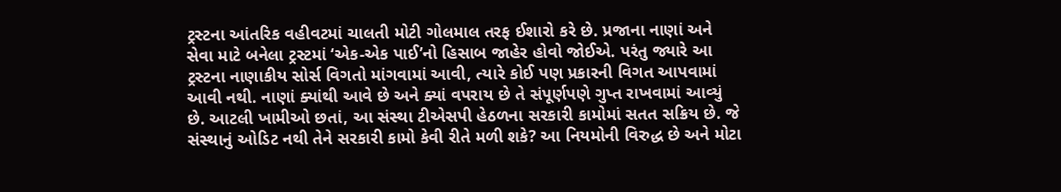ટ્રસ્ટના આંતરિક વહીવટમાં ચાલતી મોટી ગોલમાલ તરફ ઈશારો કરે છે. પ્રજાના નાણાં અને સેવા માટે બનેલા ટ્રસ્ટમાં ‘એક-એક પાઈ’નો હિસાબ જાહેર હોવો જોઈએ. પરંતુ જ્યારે આ ટ્રસ્ટના નાણાકીય સોર્સ વિગતો માંગવામાં આવી, ત્યારે કોઈ પણ પ્રકારની વિગત આપવામાં આવી નથી. નાણાં ક્યાંથી આવે છે અને ક્યાં વપરાય છે તે સંપૂર્ણપણે ગુપ્ત રાખવામાં આવ્યું છે. આટલી ખામીઓ છતાં, આ સંસ્થા ટીએસપી હેઠળના સરકારી કામોમાં સતત સક્રિય છે. જે સંસ્થાનું ઓડિટ નથી તેને સરકારી કામો કેવી રીતે મળી શકે? આ નિયમોની વિરુદ્ધ છે અને મોટા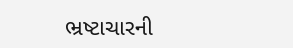ભ્રષ્ટાચારની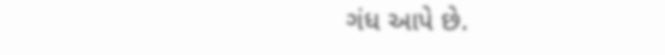ગંધ આપે છે.